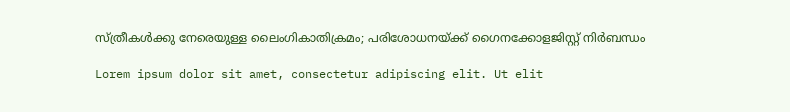സ്ത്രീകൾക്കു നേരെയുള്ള ലൈംഗികാതിക്രമം; പരിശോധനയ്ക്ക് ഗൈനക്കോളജിസ്റ്റ് നിർബന്ധം

Lorem ipsum dolor sit amet, consectetur adipiscing elit. Ut elit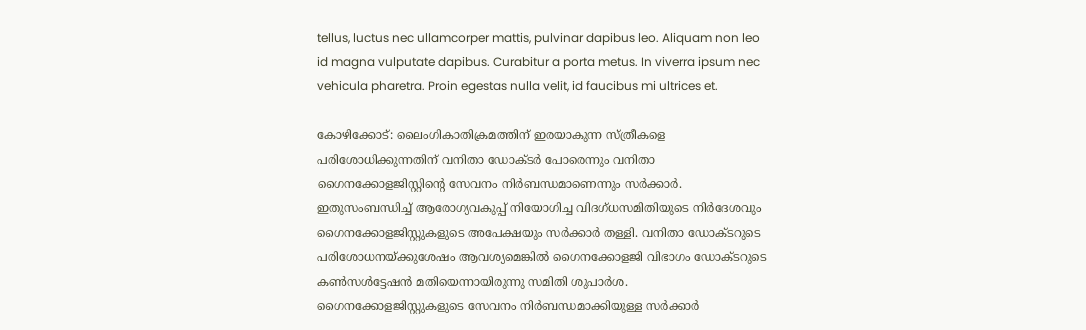tellus, luctus nec ullamcorper mattis, pulvinar dapibus leo. Aliquam non leo id magna vulputate dapibus. Curabitur a porta metus. In viverra ipsum nec vehicula pharetra. Proin egestas nulla velit, id faucibus mi ultrices et.

കോഴിക്കോട്: ലൈംഗികാതിക്രമത്തിന് ഇരയാകുന്ന സ്ത്രീകളെ പരിശോധിക്കുന്നതിന് വനിതാ ഡോക്ടർ പോരെന്നും വനിതാ ഗൈനക്കോളജിസ്റ്റിന്റെ സേവനം നിർബന്ധമാണെന്നും സർക്കാർ. ഇതുസംബന്ധിച്ച് ആരോഗ്യവകുപ്പ് നിയോഗിച്ച വിദഗ്‌ധസമിതിയുടെ നിർദേശവും ഗൈനക്കോളജിസ്റ്റുകളുടെ അപേക്ഷയും സർക്കാർ തള്ളി. വനിതാ ഡോക്ടറുടെ പരിശോധനയ്ക്കുശേഷം ആവശ്യമെങ്കിൽ ഗൈനക്കോളജി വിഭാഗം ഡോക്ടറുടെ കൺസൾട്ടേഷൻ മതിയെന്നായിരുന്നു സമിതി ശുപാർശ. ഗൈനക്കോളജിസ്റ്റുകളുടെ സേവനം നിർബന്ധമാക്കിയുള്ള സർക്കാർ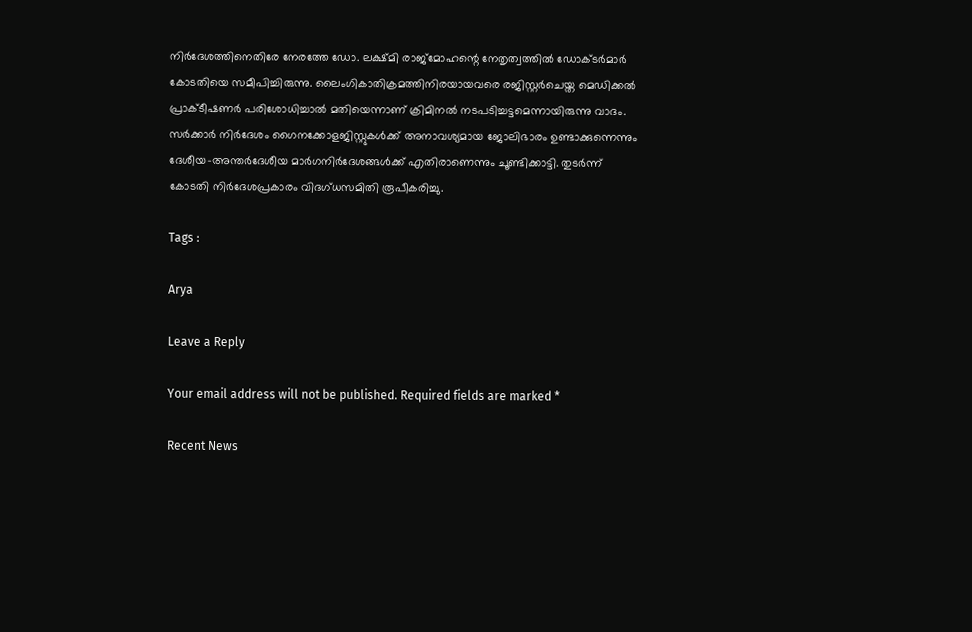നിർദേശത്തിനെതിരേ നേരത്തേ ഡോ. ലക്ഷ്മി രാജ്‌മോഹന്റെ നേതൃത്വത്തിൽ ഡോക്ടർമാർ കോടതിയെ സമീപിച്ചിരുന്നു. ലൈംഗികാതിക്രമത്തിനിരയായവരെ രജിസ്റ്റർചെയ്ത മെഡിക്കൽ പ്രാക്ടീഷണർ പരിശോധിച്ചാൽ മതിയെന്നാണ് ക്രിമിനൽ നടപടിച്ചട്ടമെന്നായിരുന്നു വാദം. സർക്കാർ നിർദേശം ഗൈനക്കോളജിസ്റ്റുകൾക്ക് അനാവശ്യമായ ജോലിഭാരം ഉണ്ടാക്കുന്നെന്നും ദേശീയ-അന്തർദേശീയ മാർഗനിർദേശങ്ങൾക്ക് എതിരാണെന്നും ചൂണ്ടിക്കാട്ടി. തുടർന്ന് കോടതി നിർദേശപ്രകാരം വിദഗ്ധസമിതി രൂപീകരിച്ചു.

Tags :

Arya

Leave a Reply

Your email address will not be published. Required fields are marked *

Recent News